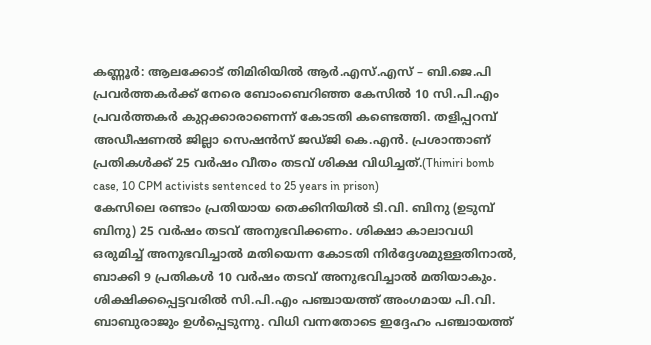കണ്ണൂർ: ആലക്കോട് തിമിരിയിൽ ആർ.എസ്.എസ് – ബി.ജെ.പി പ്രവർത്തകർക്ക് നേരെ ബോംബെറിഞ്ഞ കേസിൽ 10 സി.പി.എം പ്രവർത്തകർ കുറ്റക്കാരാണെന്ന് കോടതി കണ്ടെത്തി. തളിപ്പറമ്പ് അഡീഷണൽ ജില്ലാ സെഷൻസ് ജഡ്ജി കെ.എൻ. പ്രശാന്താണ് പ്രതികൾക്ക് 25 വർഷം വീതം തടവ് ശിക്ഷ വിധിച്ചത്.(Thimiri bomb case, 10 CPM activists sentenced to 25 years in prison)
കേസിലെ രണ്ടാം പ്രതിയായ തെക്കിനിയിൽ ടി.വി. ബിനു (ഉടുമ്പ് ബിനു) 25 വർഷം തടവ് അനുഭവിക്കണം. ശിക്ഷാ കാലാവധി ഒരുമിച്ച് അനുഭവിച്ചാൽ മതിയെന്ന കോടതി നിർദ്ദേശമുള്ളതിനാൽ, ബാക്കി 9 പ്രതികൾ 10 വർഷം തടവ് അനുഭവിച്ചാൽ മതിയാകും. ശിക്ഷിക്കപ്പെട്ടവരിൽ സി.പി.എം പഞ്ചായത്ത് അംഗമായ പി.വി. ബാബുരാജും ഉൾപ്പെടുന്നു. വിധി വന്നതോടെ ഇദ്ദേഹം പഞ്ചായത്ത്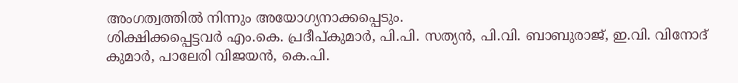അംഗത്വത്തിൽ നിന്നും അയോഗ്യനാക്കപ്പെടും.
ശിക്ഷിക്കപ്പെട്ടവർ എം.കെ. പ്രദീപ്കുമാർ, പി.പി. സത്യൻ, പി.വി. ബാബുരാജ്, ഇ.വി. വിനോദ് കുമാർ, പാലേരി വിജയൻ, കെ.പി.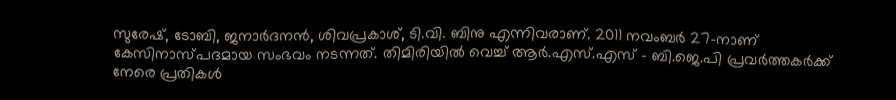സുരേഷ്, ടോബി, ജനാർദനൻ, ശിവപ്രകാശ്, ടി.വി. ബിനു എന്നിവരാണ്. 2011 നവംബർ 27-നാണ് കേസിനാസ്പദമായ സംഭവം നടന്നത്. തിമിരിയിൽ വെച്ച് ആർ.എസ്.എസ് – ബി.ജെ.പി പ്രവർത്തകർക്ക് നേരെ പ്രതികൾ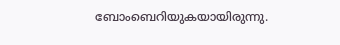ബോംബെറിയുകയായിരുന്നു.